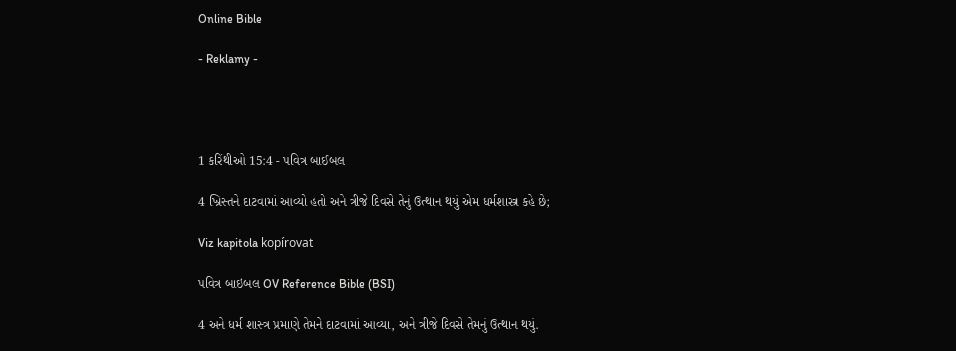Online Bible

- Reklamy -




1 કરિંથીઓ 15:4 - પવિત્ર બાઈબલ

4 ખ્રિસ્તને દાટવામાં આવ્યો હતો અને ત્રીજે દિવસે તેનું ઉત્થાન થયું એમ ધર્મશાસ્ત્ર કહે છે;

Viz kapitola kopírovat

પવિત્ર બાઇબલ OV Reference Bible (BSI)

4 અને ધર્મ શાસ્‍ત્ર પ્રમાણે તેમને દાટવામાં આવ્યા, અને ત્રીજે દિવસે તેમનું ઉત્થાન થયું.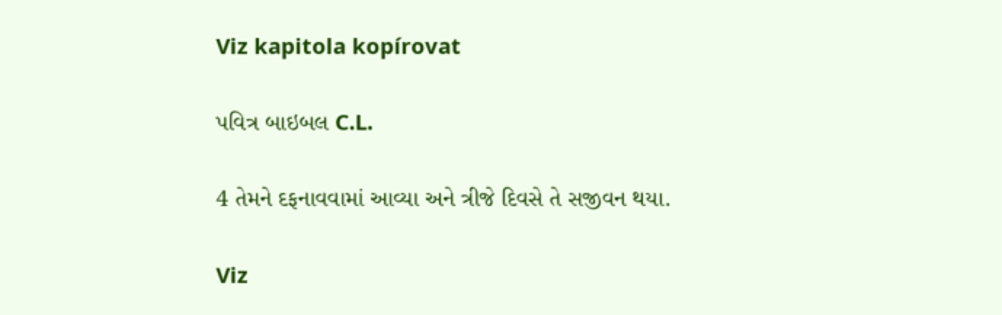Viz kapitola kopírovat

પવિત્ર બાઇબલ C.L.

4 તેમને દફનાવવામાં આવ્યા અને ત્રીજે દિવસે તે સજીવન થયા.

Viz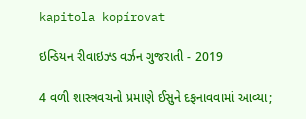kapitola kopírovat

ઇન્ડિયન રીવાઇઝ્ડ વર્ઝન ગુજરાતી - 2019

4 વળી શાસ્ત્રવચનો પ્રમાણે ઈસુને દફનાવવામાં આવ્યા;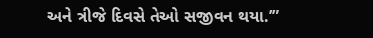અને ત્રીજે દિવસે તેઓ સજીવન થયા.’”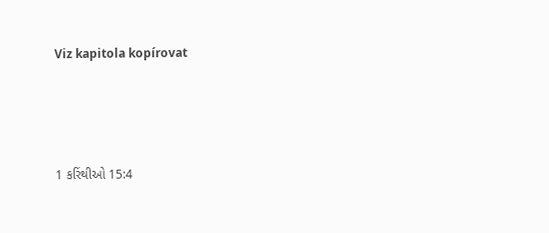Viz kapitola kopírovat




1 કરિંથીઓ 15:4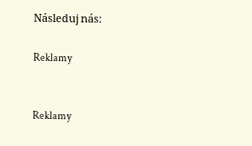Následuj nás:

Reklamy


Reklamy